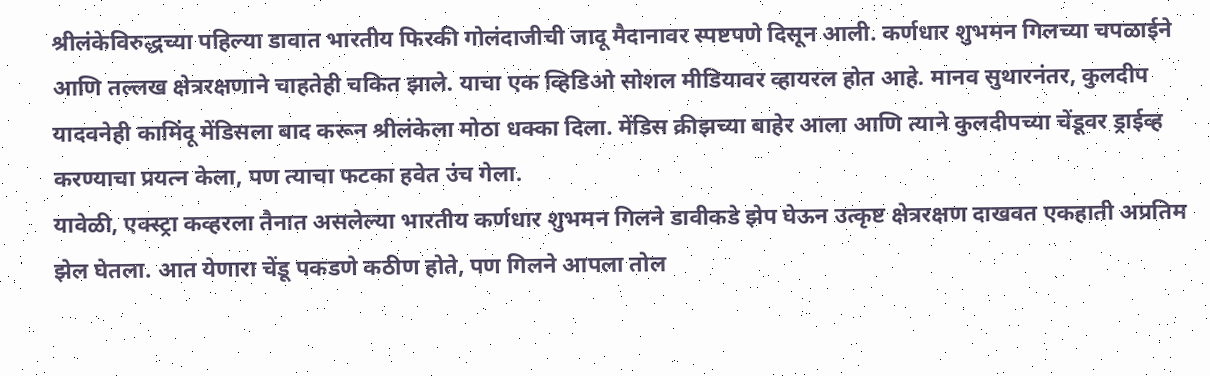श्रीलंकेविरुद्धच्या पहिल्या डावात भारतीय फिरकी गोलंदाजीची जादू मैदानावर स्पष्टपणे दिसून आली. कर्णधार शुभमन गिलच्या चपळाईने आणि तल्लख क्षेत्ररक्षणाने चाहतेही चकित झाले. याचा एक व्हिडिओ सोशल मीडियावर व्हायरल होत आहे. मानव सुथारनंतर, कुलदीप यादवनेही कामिंदू मेंडिसला बाद करून श्रीलंकेला मोठा धक्का दिला. मेंडिस क्रीझच्या बाहेर आला आणि त्याने कुलदीपच्या चेंडूवर ड्राईव्ह करण्याचा प्रयत्न केला, पण त्याचा फटका हवेत उंच गेला.
यावेळी, एक्स्ट्रा कव्हरला तैनात असलेल्या भारतीय कर्णधार शुभमन गिलने डावीकडे झेप घेऊन उत्कृष्ट क्षेत्ररक्षण दाखवत एकहाती अप्रतिम झेल घेतला. आत येणारा चेंडू पकडणे कठीण होते, पण गिलने आपला तोल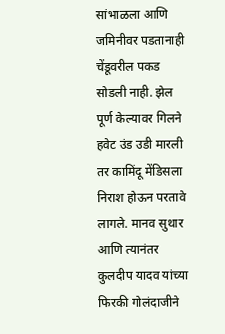सांभाळला आणि जमिनीवर पडतानाही चेंडूवरील पकड सोडली नाही. झेल पूर्ण केल्यावर गिलने हवेट उंड उडी मारली तर कामिंदू मेंडिसला निराश होऊन परतावे लागले. मानव सुथार आणि त्यानंतर कुलदीप यादव यांच्या फिरकी गोलंदाजीने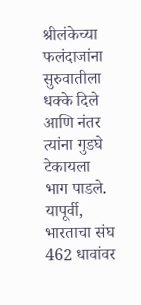श्रीलंकेच्या फलंदाजांना सुरुवातीला धक्के दिले आणि नंतर त्यांना गुडघे टेकायला भाग पाडले.
यापूर्वी, भारताचा संघ 462 धावांवर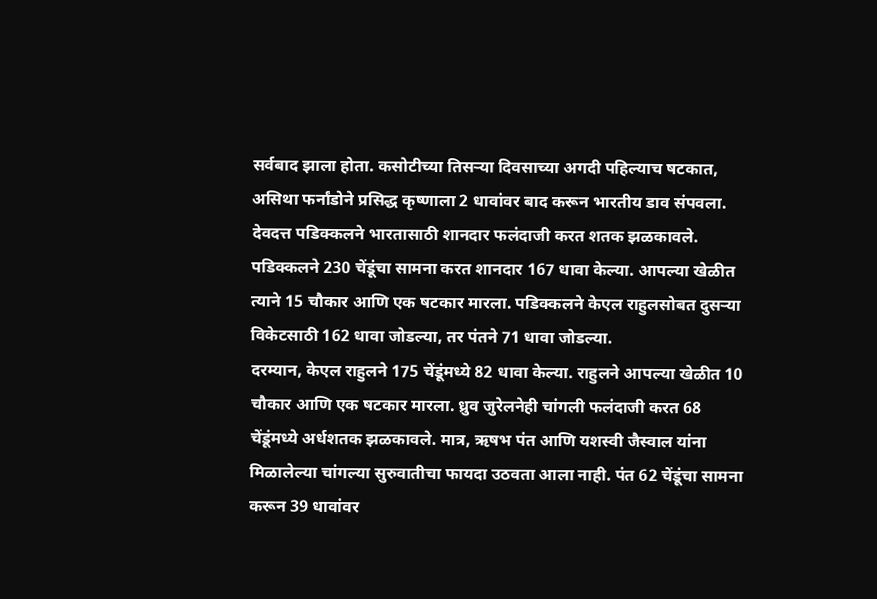सर्वबाद झाला होता. कसोटीच्या तिसऱ्या दिवसाच्या अगदी पहिल्याच षटकात, असिथा फर्नांडोने प्रसिद्ध कृष्णाला 2 धावांवर बाद करून भारतीय डाव संपवला. देवदत्त पडिक्कलने भारतासाठी शानदार फलंदाजी करत शतक झळकावले. पडिक्कलने 230 चेंडूंचा सामना करत शानदार 167 धावा केल्या. आपल्या खेळीत त्याने 15 चौकार आणि एक षटकार मारला. पडिक्कलने केएल राहुलसोबत दुसऱ्या विकेटसाठी 162 धावा जोडल्या, तर पंतने 71 धावा जोडल्या.
दरम्यान, केएल राहुलने 175 चेंडूंमध्ये 82 धावा केल्या. राहुलने आपल्या खेळीत 10 चौकार आणि एक षटकार मारला. ध्रुव जुरेलनेही चांगली फलंदाजी करत 68 चेंडूंमध्ये अर्धशतक झळकावले. मात्र, ऋषभ पंत आणि यशस्वी जैस्वाल यांना मिळालेल्या चांगल्या सुरुवातीचा फायदा उठवता आला नाही. पंत 62 चेंडूंचा सामना करून 39 धावांवर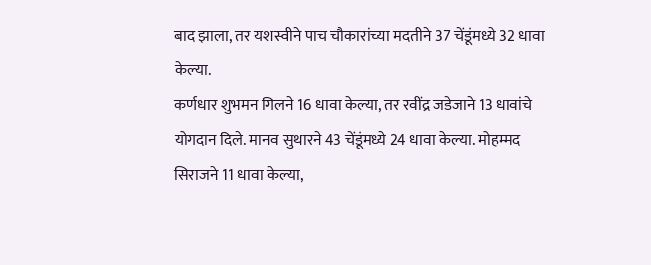बाद झाला, तर यशस्वीने पाच चौकारांच्या मदतीने 37 चेंडूंमध्ये 32 धावा केल्या.
कर्णधार शुभमन गिलने 16 धावा केल्या, तर रवींद्र जडेजाने 13 धावांचे योगदान दिले. मानव सुथारने 43 चेंडूंमध्ये 24 धावा केल्या. मोहम्मद सिराजने 11 धावा केल्या,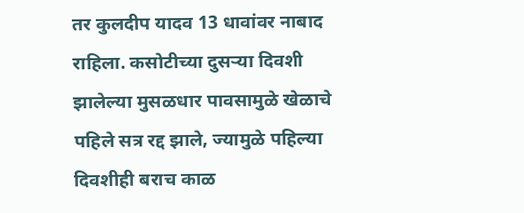तर कुलदीप यादव 13 धावांवर नाबाद राहिला. कसोटीच्या दुसऱ्या दिवशी झालेल्या मुसळधार पावसामुळे खेळाचे पहिले सत्र रद्द झाले, ज्यामुळे पहिल्या दिवशीही बराच काळ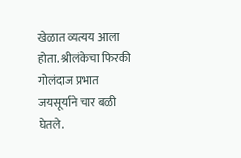खेळात व्यत्यय आला होता. श्रीलंकेचा फिरकी गोलंदाज प्रभात जयसूर्याने चार बळी घेतले.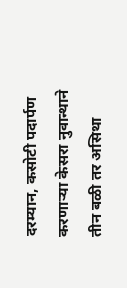दरम्यान, कसोटी पदार्पण करणाऱ्या केसरा नुवान्थाने तीन बळी तर असिथा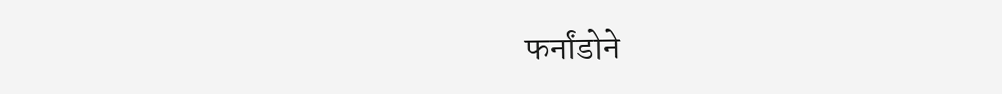फर्नांडोने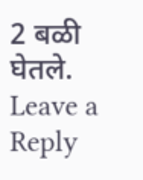2 बळी घेतले.
Leave a Reply